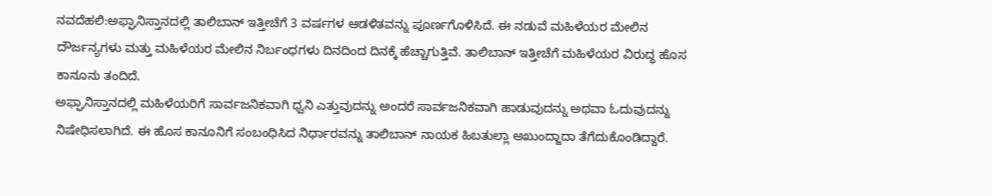ನವದೆಹಲಿ:ಅಫ್ಘಾನಿಸ್ತಾನದಲ್ಲಿ ತಾಲಿಬಾನ್ ಇತ್ತೀಚೆಗೆ 3 ವರ್ಷಗಳ ಆಡಳಿತವನ್ನು ಪೂರ್ಣಗೊಳಿಸಿದೆ. ಈ ನಡುವೆ ಮಹಿಳೆಯರ ಮೇಲಿನ ದೌರ್ಜನ್ಯಗಳು ಮತ್ತು ಮಹಿಳೆಯರ ಮೇಲಿನ ನಿರ್ಬಂಧಗಳು ದಿನದಿಂದ ದಿನಕ್ಕೆ ಹೆಚ್ಚಾಗುತ್ತಿವೆ. ತಾಲಿಬಾನ್ ಇತ್ತೀಚೆಗೆ ಮಹಿಳೆಯರ ವಿರುದ್ಧ ಹೊಸ ಕಾನೂನು ತಂದಿದೆ.
ಅಫ್ಘಾನಿಸ್ತಾನದಲ್ಲಿ ಮಹಿಳೆಯರಿಗೆ ಸಾರ್ವಜನಿಕವಾಗಿ ಧ್ವನಿ ಎತ್ತುವುದನ್ನು ಅಂದರೆ ಸಾರ್ವಜನಿಕವಾಗಿ ಹಾಡುವುದನ್ನು ಅಥವಾ ಓದುವುದನ್ನು ನಿಷೇಧಿಸಲಾಗಿದೆ. ಈ ಹೊಸ ಕಾನೂನಿಗೆ ಸಂಬಂಧಿಸಿದ ನಿರ್ಧಾರವನ್ನು ತಾಲಿಬಾನ್ ನಾಯಕ ಹಿಬತುಲ್ಲಾ ಅಖುಂದ್ಜಾದಾ ತೆಗೆದುಕೊಂಡಿದ್ದಾರೆ.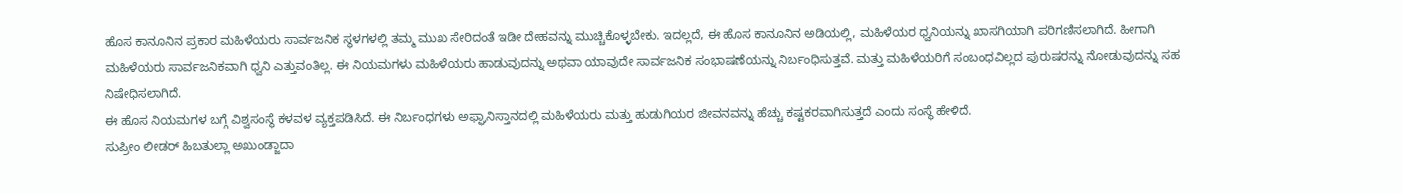ಹೊಸ ಕಾನೂನಿನ ಪ್ರಕಾರ ಮಹಿಳೆಯರು ಸಾರ್ವಜನಿಕ ಸ್ಥಳಗಳಲ್ಲಿ ತಮ್ಮ ಮುಖ ಸೇರಿದಂತೆ ಇಡೀ ದೇಹವನ್ನು ಮುಚ್ಚಿಕೊಳ್ಳಬೇಕು. ಇದಲ್ಲದೆ, ಈ ಹೊಸ ಕಾನೂನಿನ ಅಡಿಯಲ್ಲಿ, ಮಹಿಳೆಯರ ಧ್ವನಿಯನ್ನು ಖಾಸಗಿಯಾಗಿ ಪರಿಗಣಿಸಲಾಗಿದೆ. ಹೀಗಾಗಿ ಮಹಿಳೆಯರು ಸಾರ್ವಜನಿಕವಾಗಿ ಧ್ವನಿ ಎತ್ತುವಂತಿಲ್ಲ. ಈ ನಿಯಮಗಳು ಮಹಿಳೆಯರು ಹಾಡುವುದನ್ನು ಅಥವಾ ಯಾವುದೇ ಸಾರ್ವಜನಿಕ ಸಂಭಾಷಣೆಯನ್ನು ನಿರ್ಬಂಧಿಸುತ್ತವೆ. ಮತ್ತು ಮಹಿಳೆಯರಿಗೆ ಸಂಬಂಧವಿಲ್ಲದ ಪುರುಷರನ್ನು ನೋಡುವುದನ್ನು ಸಹ ನಿಷೇಧಿಸಲಾಗಿದೆ.
ಈ ಹೊಸ ನಿಯಮಗಳ ಬಗ್ಗೆ ವಿಶ್ವಸಂಸ್ಥೆ ಕಳವಳ ವ್ಯಕ್ತಪಡಿಸಿದೆ. ಈ ನಿರ್ಬಂಧಗಳು ಅಫ್ಘಾನಿಸ್ತಾನದಲ್ಲಿ ಮಹಿಳೆಯರು ಮತ್ತು ಹುಡುಗಿಯರ ಜೀವನವನ್ನು ಹೆಚ್ಚು ಕಷ್ಟಕರವಾಗಿಸುತ್ತದೆ ಎಂದು ಸಂಸ್ಥೆ ಹೇಳಿದೆ.
ಸುಪ್ರೀಂ ಲೀಡರ್ ಹಿಬತುಲ್ಲಾ ಅಖುಂಡ್ಜಾದಾ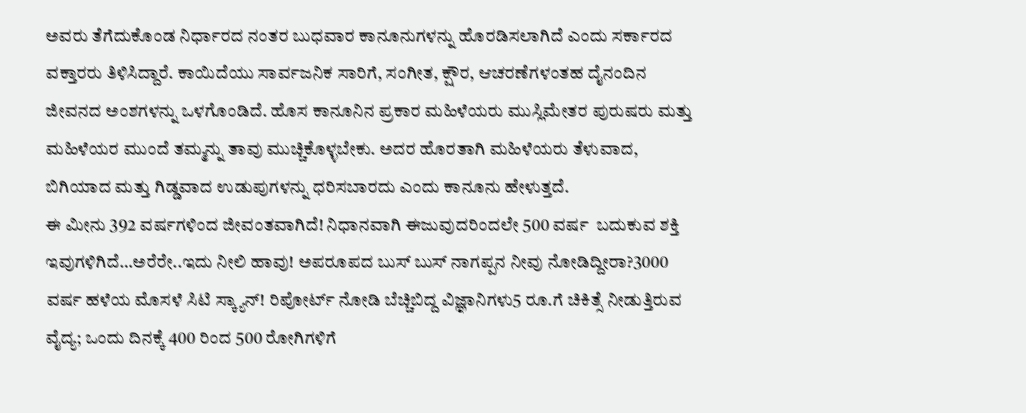ಅವರು ತೆಗೆದುಕೊಂಡ ನಿರ್ಧಾರದ ನಂತರ ಬುಧವಾರ ಕಾನೂನುಗಳನ್ನು ಹೊರಡಿಸಲಾಗಿದೆ ಎಂದು ಸರ್ಕಾರದ ವಕ್ತಾರರು ತಿಳಿಸಿದ್ದಾರೆ. ಕಾಯಿದೆಯು ಸಾರ್ವಜನಿಕ ಸಾರಿಗೆ, ಸಂಗೀತ, ಕ್ಷೌರ, ಆಚರಣೆಗಳಂತಹ ದೈನಂದಿನ ಜೀವನದ ಅಂಶಗಳನ್ನು ಒಳಗೊಂಡಿದೆ. ಹೊಸ ಕಾನೂನಿನ ಪ್ರಕಾರ ಮಹಿಳೆಯರು ಮುಸ್ಲಿಮೇತರ ಪುರುಷರು ಮತ್ತು ಮಹಿಳೆಯರ ಮುಂದೆ ತಮ್ಮನ್ನು ತಾವು ಮುಚ್ಚಿಕೊಳ್ಳಬೇಕು. ಅದರ ಹೊರತಾಗಿ ಮಹಿಳೆಯರು ತೆಳುವಾದ, ಬಿಗಿಯಾದ ಮತ್ತು ಗಿಡ್ಡವಾದ ಉಡುಪುಗಳನ್ನು ಧರಿಸಬಾರದು ಎಂದು ಕಾನೂನು ಹೇಳುತ್ತದೆ.
ಈ ಮೀನು 392 ವರ್ಷಗಳಿಂದ ಜೀವಂತವಾಗಿದೆ! ನಿಧಾನವಾಗಿ ಈಜುವುದರಿಂದಲೇ 500 ವರ್ಷ  ಬದುಕುವ ಶಕ್ತಿ ಇವುಗಳಿಗಿದೆ…ಅರೆರೇ..ಇದು ನೀಲಿ ಹಾವು! ಅಪರೂಪದ ಬುಸ್ ಬುಸ್ ನಾಗಪ್ಪನ ನೀವು ನೋಡಿದ್ದೀರಾ?3000 ವರ್ಷ ಹಳೆಯ ಮೊಸಳೆ ಸಿಟಿ ಸ್ಕ್ಯಾನ್! ರಿಪೋರ್ಟ್ ನೋಡಿ ಬೆಚ್ಚಿಬಿದ್ದ ವಿಜ್ಞಾನಿಗಳು5 ರೂ.ಗೆ ಚಿಕಿತ್ಸೆ ನೀಡುತ್ತಿರುವ ವೈದ್ಯ; ಒಂದು ದಿನಕ್ಕೆ 400 ರಿಂದ 500 ರೋಗಿಗಳಿಗೆ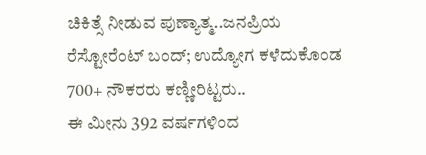ಚಿಕಿತ್ಸೆ ನೀಡುವ ಪುಣ್ಯಾತ್ಮ..ಜನಪ್ರಿಯ ರೆಸ್ಟೋರೆಂಟ್ ಬಂದ್; ಉದ್ಯೋಗ ಕಳೆದುಕೊಂಡ 700+ ನೌಕರರು ಕಣ್ಣೀರಿಟ್ಟರು..
ಈ ಮೀನು 392 ವರ್ಷಗಳಿಂದ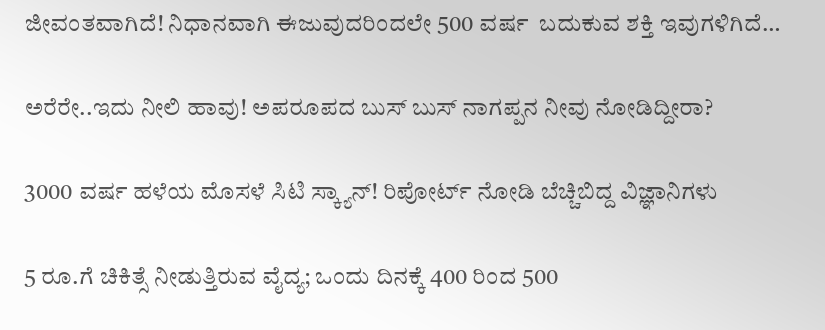ಜೀವಂತವಾಗಿದೆ! ನಿಧಾನವಾಗಿ ಈಜುವುದರಿಂದಲೇ 500 ವರ್ಷ  ಬದುಕುವ ಶಕ್ತಿ ಇವುಗಳಿಗಿದೆ…

ಅರೆರೇ..ಇದು ನೀಲಿ ಹಾವು! ಅಪರೂಪದ ಬುಸ್ ಬುಸ್ ನಾಗಪ್ಪನ ನೀವು ನೋಡಿದ್ದೀರಾ?

3000 ವರ್ಷ ಹಳೆಯ ಮೊಸಳೆ ಸಿಟಿ ಸ್ಕ್ಯಾನ್! ರಿಪೋರ್ಟ್ ನೋಡಿ ಬೆಚ್ಚಿಬಿದ್ದ ವಿಜ್ಞಾನಿಗಳು

5 ರೂ.ಗೆ ಚಿಕಿತ್ಸೆ ನೀಡುತ್ತಿರುವ ವೈದ್ಯ; ಒಂದು ದಿನಕ್ಕೆ 400 ರಿಂದ 500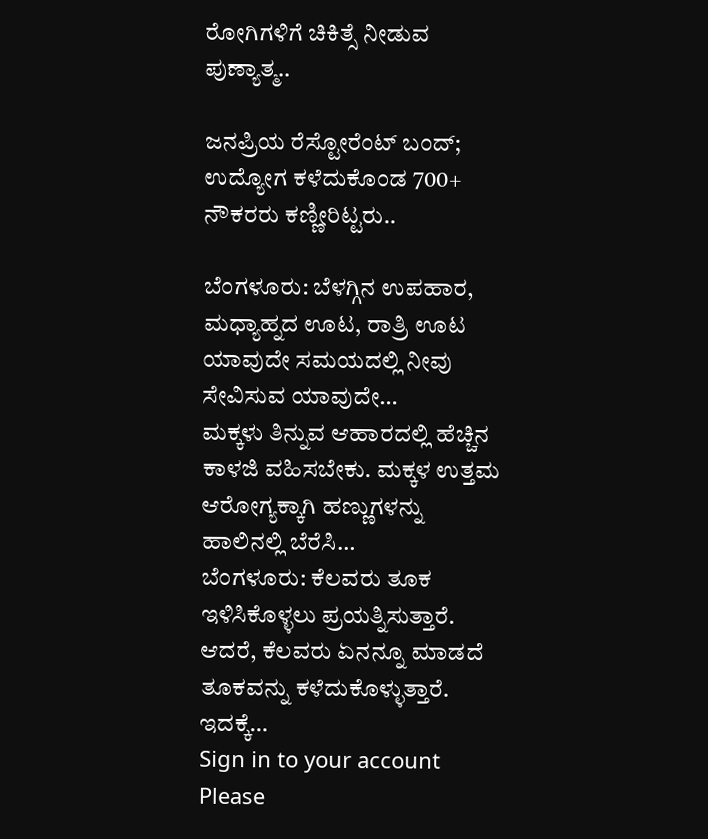ರೋಗಿಗಳಿಗೆ ಚಿಕಿತ್ಸೆ ನೀಡುವ ಪುಣ್ಯಾತ್ಮ..

ಜನಪ್ರಿಯ ರೆಸ್ಟೋರೆಂಟ್ ಬಂದ್; ಉದ್ಯೋಗ ಕಳೆದುಕೊಂಡ 700+ ನೌಕರರು ಕಣ್ಣೀರಿಟ್ಟರು..

ಬೆಂಗಳೂರು: ಬೆಳಗ್ಗಿನ ಉಪಹಾರ, ಮಧ್ಯಾಹ್ನದ ಊಟ, ರಾತ್ರಿ ಊಟ ಯಾವುದೇ ಸಮಯದಲ್ಲಿ ನೀವು ಸೇವಿಸುವ ಯಾವುದೇ…
ಮಕ್ಕಳು ತಿನ್ನುವ ಆಹಾರದಲ್ಲಿ ಹೆಚ್ಚಿನ ಕಾಳಜಿ ವಹಿಸಬೇಕು. ಮಕ್ಕಳ ಉತ್ತಮ ಆರೋಗ್ಯಕ್ಕಾಗಿ ಹಣ್ಣುಗಳನ್ನು ಹಾಲಿನಲ್ಲಿ ಬೆರೆಸಿ…
ಬೆಂಗಳೂರು: ಕೆಲವರು ತೂಕ ಇಳಿಸಿಕೊಳ್ಳಲು ಪ್ರಯತ್ನಿಸುತ್ತಾರೆ. ಆದರೆ, ಕೆಲವರು ಏನನ್ನೂ ಮಾಡದೆ ತೂಕವನ್ನು ಕಳೆದುಕೊಳ್ಳುತ್ತಾರೆ. ಇದಕ್ಕೆ…
Sign in to your account
Please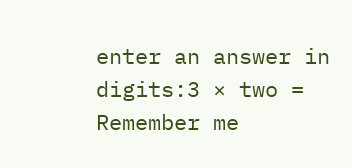enter an answer in digits:3 × two =
Remember me